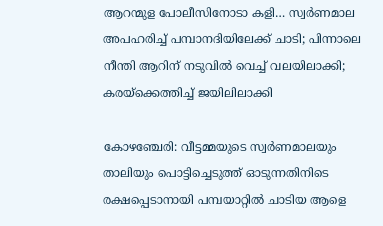ആറന്മുള പോലീസിനോടാ കളി… സ്വര്‍ണമാല അപഹരിച്ച് പമ്പാനദിയിലേക്ക് ചാടി; പിന്നാലെ നീന്തി ആറിന് നടുവിൽ വെച്ച് വലയിലാക്കി; കരയ്ക്കെത്തിച്ച് ജയിലിലാക്കി

കോഴഞ്ചേരി: വീട്ടമ്മയുടെ സ്വര്‍ണമാലയും താലിയും പൊട്ടിച്ചെടുത്ത് ഓടുന്നതിനിടെ രക്ഷപ്പെടാനായി പമ്പയാറ്റില്‍ ചാടിയ ആളെ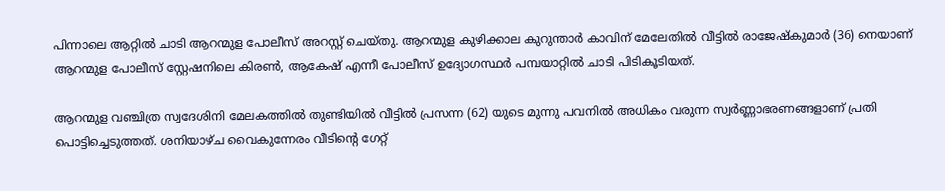പിന്നാലെ ആറ്റില്‍ ചാടി ആറന്മുള പോലീസ് അറസ്റ്റ് ചെയ്തു. ആറന്മുള കുഴിക്കാല കുറുന്താര്‍ കാവിന് മേലേതില്‍ വീട്ടില്‍ രാജേഷ്കുമാര്‍ (36) നെയാണ് ആറന്മുള പോലീസ് സ്റ്റേഷനിലെ കിരണ്‍, ആകേഷ് എന്നീ പോലീസ് ഉദ്യോഗസ്ഥര്‍ പമ്പയാറ്റില്‍ ചാടി പിടികൂടിയത്.

ആറന്മുള വഞ്ചിത്ര സ്വദേശിനി മേലകത്തില്‍ തുണ്ടിയില്‍ വീട്ടില്‍ പ്രസന്ന (62) യുടെ മുന്നു പവനില്‍ അധികം വരുന്ന സ്വര്‍ണ്ണാഭരണങ്ങളാണ് പ്രതി പൊട്ടിച്ചെടുത്തത്. ശനിയാഴ്ച വൈകുന്നേരം വീടിന്‍റെ ഗേറ്റ്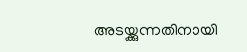അടയ്ക്കുന്നതിനായി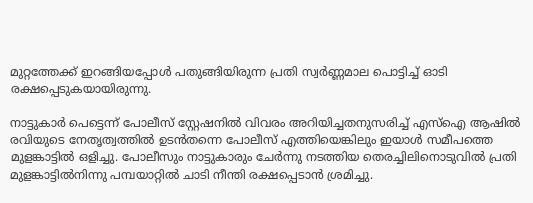മുറ്റത്തേക്ക് ഇറങ്ങിയപ്പോള്‍ പതുങ്ങിയിരുന്ന പ്രതി സ്വര്‍ണ്ണമാല പൊട്ടിച്ച് ഓടി രക്ഷപ്പെടുകയായിരുന്നു.

നാട്ടുകാര്‍ പെട്ടെന്ന് പോലീസ് സ്റ്റേഷനില്‍ വിവരം അറിയിച്ചതനുസരിച്ച് എസ്ഐ ആഷില്‍ രവിയുടെ നേതൃത്വത്തില്‍ ഉടന്‍തന്നെ പോലീസ് എത്തിയെങ്കിലും ഇയാള്‍ സമീപത്തെ മുളങ്കാട്ടില്‍ ഒളിച്ചു. പോലീസും നാട്ടുകാരും ചേര്‍ന്നു നടത്തിയ തെരച്ചിലിനൊടുവില്‍ പ്രതി മുളങ്കാട്ടില്‍നിന്നു പമ്പയാറ്റില്‍ ചാടി നീന്തി രക്ഷപ്പെടാന്‍ ശ്രമിച്ചു.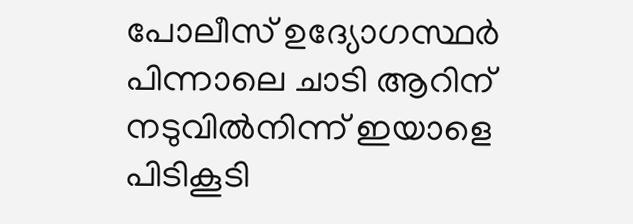പോലീസ് ഉദ്യോഗസ്ഥര്‍ പിന്നാലെ ചാടി ആറിന് നടുവില്‍നിന്ന് ഇയാളെ പിടികൂടി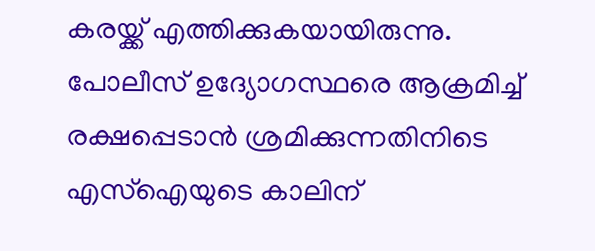കരയ്ക്ക് എത്തിക്കുകയായിരുന്നു. പോലീസ് ഉദ്യോഗസ്ഥരെ ആക്രമിച്ച് രക്ഷപ്പെടാന്‍ ശ്രമിക്കുന്നതിനിടെ എസ്ഐയുടെ കാലിന്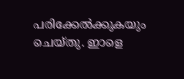പരിക്കേല്‍ക്കുകയും ചെയ്തു. ഇാളെ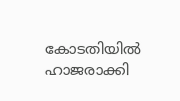കോടതിയില്‍ ഹാജരാക്കി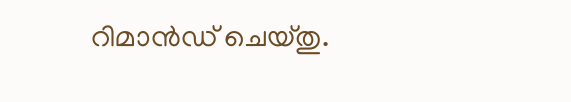റിമാന്‍ഡ് ചെയ്തു.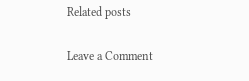Related posts

Leave a Comment